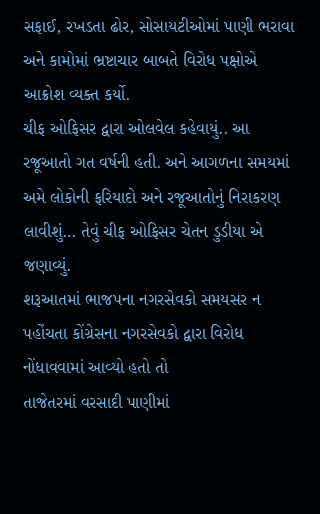સફાઈ, રખડતા ઢોર, સોસાયટીઓમાં પાણી ભરાવા અને કામોમાં ભ્રષ્ટાચાર બાબતે વિરોધ પક્ષોએ આક્રોશ વ્યક્ત કર્યો.
ચીફ ઓફિસર દ્વારા ઓલવેલ કહેવાયું.. આ રજૂઆતો ગત વર્ષની હતી. અને આગળના સમયમાં અમે લોકોની ફરિયાદો અને રજૂઆતોનું નિરાકરણ લાવીશું… તેવું ચીફ ઓફિસર ચેતન ડુડીયા એ જણાવ્યું.
શરૂઆતમાં ભાજપના નગરસેવકો સમયસર ન પહોંચતા કોંગ્રેસના નગરસેવકો દ્વારા વિરોધ નોંધાવવામાં આવ્યો હતો તો
તાજેતરમાં વરસાદી પાણીમાં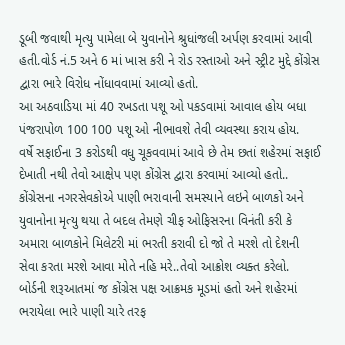ડૂબી જવાથી મૃત્યુ પામેલા બે યુવાનોને શ્રુધાંજલી અર્પણ કરવામાં આવી હતી.વોર્ડ નં.5 અને 6 માં ખાસ કરી ને રોડ રસ્તાઓ અને સ્ટ્રીટ મુદ્દે કોંગ્રેસ દ્વારા ભારે વિરોધ નોંધાવવામાં આવ્યો હતો.
આ અઠવાડિયા માં 40 રખડતા પશૂ ઓ પકડવામાં આવાલ હોય બધા પંજરાપોળ 100 100 પશૂ ઓ નીભાવશે તેવી વ્યવસ્થા કરાય હોય.
વર્ષે સફાઈના 3 કરોડથી વધુ ચૂકવવામાં આવે છે તેમ છતાં શહેરમાં સફાઈ દેખાતી નથી તેવો આક્ષેપ પણ કોંગ્રેસ દ્વારા કરવામાં આવ્યો હતો..
કોંગ્રેસના નગરસેવકોએ પાણી ભરાવાની સમસ્યાને લઇને બાળકો અને યુવાનોના મૃત્યુ થયા તે બદલ તેમણે ચીફ ઓફિસરના વિનંતી કરી કે અમારા બાળકોને મિલેટરી માં ભરતી કરાવી દો જો તે મરશે તો દેશની સેવા કરતા મરશે આવા મોતે નહિ મરે..તેવો આક્રોશ વ્યક્ત કરેલો.
બોર્ડની શરૂઆતમાં જ કોંગ્રેસ પક્ષ આક્રમક મૂડમાં હતો અને શહેરમાં ભરાયેલા ભારે પાણી ચારે તરફ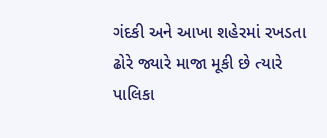ગંદકી અને આખા શહેરમાં રખડતા ઢોરે જ્યારે માજા મૂકી છે ત્યારે પાલિકા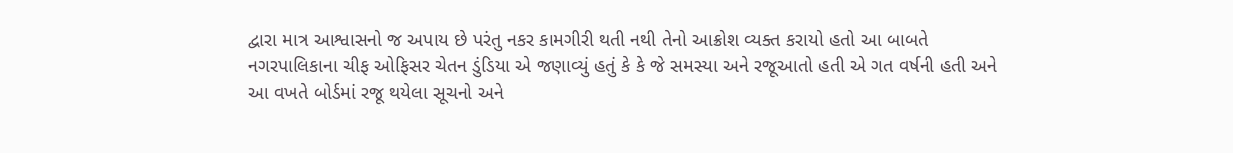દ્વારા માત્ર આશ્વાસનો જ અપાય છે પરંતુ નકર કામગીરી થતી નથી તેનો આક્રોશ વ્યક્ત કરાયો હતો આ બાબતે નગરપાલિકાના ચીફ ઓફિસર ચેતન ડુંડિયા એ જણાવ્યું હતું કે કે જે સમસ્યા અને રજૂઆતો હતી એ ગત વર્ષની હતી અને આ વખતે બોર્ડમાં રજૂ થયેલા સૂચનો અને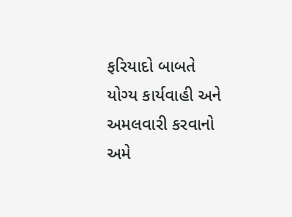ફરિયાદો બાબતે યોગ્ય કાર્યવાહી અને અમલવારી કરવાનો અમે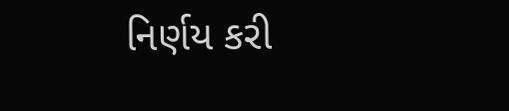નિર્ણય કરી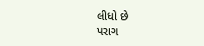લીધો છે
પરાગ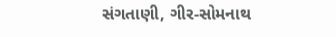સંગતાણી, ગીર-સોમનાથ